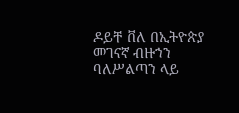ዶይቸ ቨለ በኢትዮጵያ መገናኛ ብዙኀን ባለሥልጣን ላይ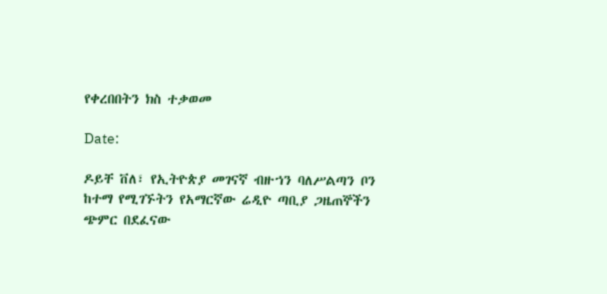የቀረበበትን ክስ ተቃወመ

Date:

ዶይቸ ቨለ፣ የኢትዮጵያ መገናኛ ብዙኀን ባለሥልጣን ቦን ከተማ የሚገኙትን የአማርኛው ሬዲዮ ጣቢያ ጋዜጠኞችን ጭምር በደፈናው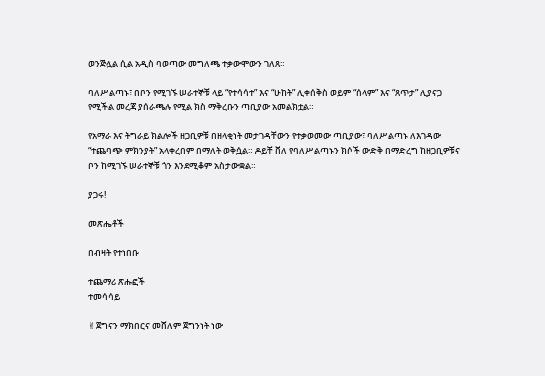ወንጅሏል ሲል አዲስ ባወጣው መግለጫ ተቃውሞውን ገለጸ።

ባለሥልጣኑ፣ በቦን የሚገኙ ሠራተኞቹ ላይ “የተሳሳተ” እና “ሁከት” ሊቀሰቅስ ወይም “ሰላም” እና “ጸጥታ” ሊያናጋ የሚችል መረጃ ያሰራጫሉ የሚል ክስ ማቅረቡን ጣቢያው አመልክቷል።

የአማራ እና ትግራይ ክልሎች ዘጋቢዎቹ በዘላቂነት መታገዳቸውን የተቃወመው ጣቢያው፣ ባለሥልጣኑ ለእገዳው “ተጨባጭ ምክንያት” አላቀረበም በማለት ወቅሷል። ዶይቸ ቨለ የባለሥልጣኑን ክሶች ውድቅ በማድረግ ከዘጋቢዎቹና ቦን ከሚገኙ ሠራተኞቹ ጎን እንደሚቆም አስታውቋል።

ያጋሩ!

መጽሔቶች

በብዛት የተነበቡ

ተጨማሪ ጽሑፎች
ተመሳሳይ

✌ጀግናን ማክበርና መሸለም ጀግንነት ነው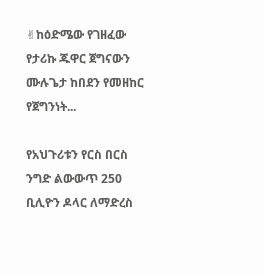✌ከዕድሜው የገዘፈው የታሪኩ ጁዋር ጀግናውን ሙሉጌታ ከበደን የመዘከር የጀግንነት...

የአህጉሪቱን የርስ በርስ ንግድ ልውውጥ 250 ቢሊዮን ዶላር ለማድረስ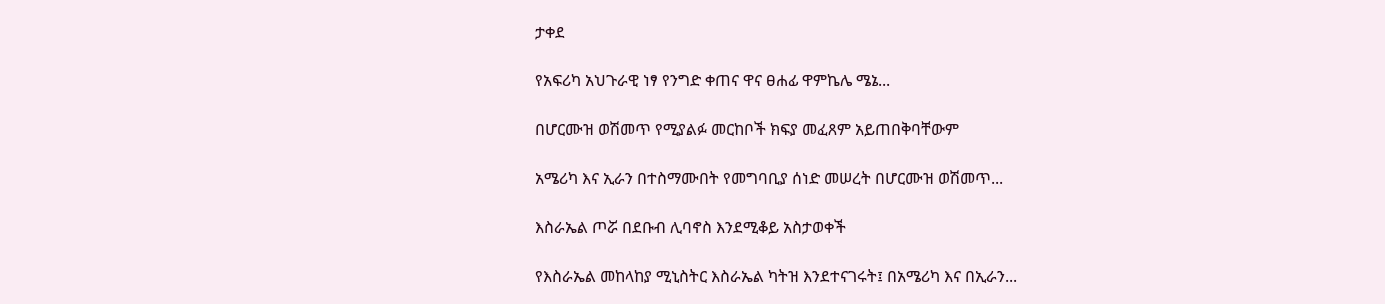ታቀደ

የአፍሪካ አህጉራዊ ነፃ የንግድ ቀጠና ዋና ፀሐፊ ዋምኬሌ ሜኔ...

በሆርሙዝ ወሽመጥ የሚያልፉ መርከቦች ክፍያ መፈጸም አይጠበቅባቸውም

አሜሪካ እና ኢራን በተስማሙበት የመግባቢያ ሰነድ መሠረት በሆርሙዝ ወሽመጥ...

እስራኤል ጦሯ በደቡብ ሊባኖስ እንደሚቆይ አስታወቀች

የእስራኤል መከላከያ ሚኒስትር እስራኤል ካትዝ እንደተናገሩት፤ በአሜሪካ እና በኢራን...